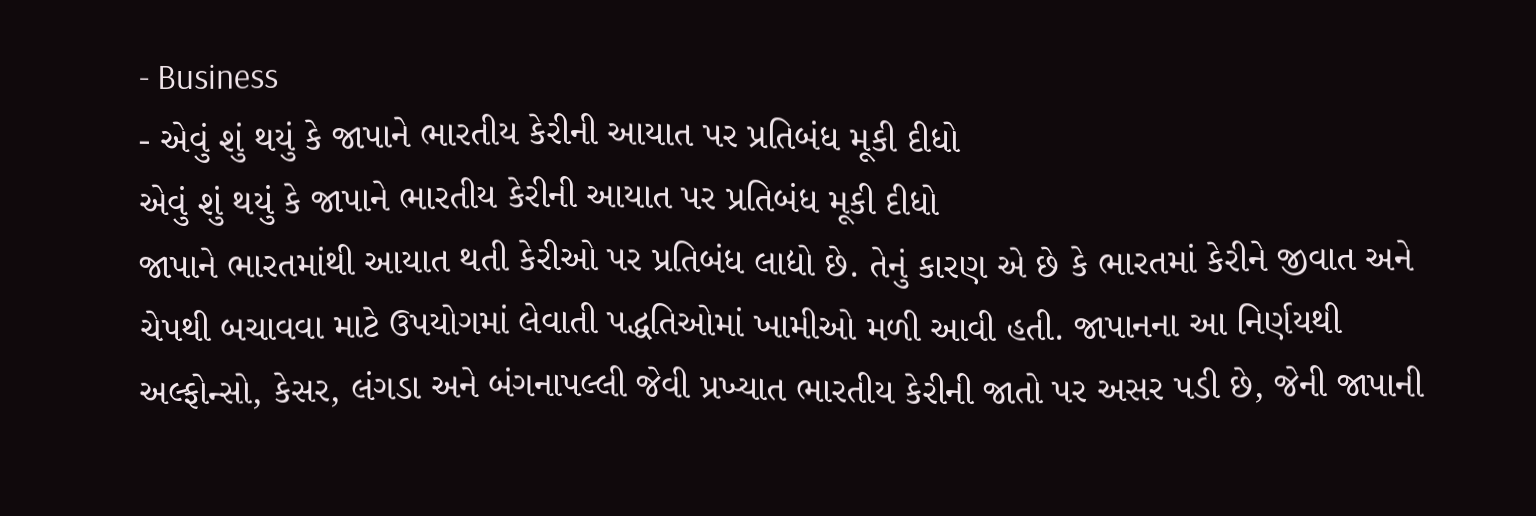- Business
- એવું શું થયું કે જાપાને ભારતીય કેરીની આયાત પર પ્રતિબંધ મૂકી દીધો
એવું શું થયું કે જાપાને ભારતીય કેરીની આયાત પર પ્રતિબંધ મૂકી દીધો
જાપાને ભારતમાંથી આયાત થતી કેરીઓ પર પ્રતિબંધ લાદ્યો છે. તેનું કારણ એ છે કે ભારતમાં કેરીને જીવાત અને ચેપથી બચાવવા માટે ઉપયોગમાં લેવાતી પદ્ધતિઓમાં ખામીઓ મળી આવી હતી. જાપાનના આ નિર્ણયથી અલ્ફોન્સો, કેસર, લંગડા અને બંગનાપલ્લી જેવી પ્રખ્યાત ભારતીય કેરીની જાતો પર અસર પડી છે, જેની જાપાની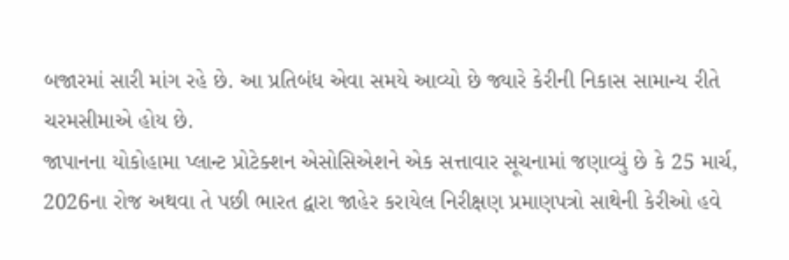બજારમાં સારી માંગ રહે છે. આ પ્રતિબંધ એવા સમયે આવ્યો છે જ્યારે કેરીની નિકાસ સામાન્ય રીતે ચરમસીમાએ હોય છે.
જાપાનના યોકોહામા પ્લાન્ટ પ્રોટેક્શન એસોસિએશને એક સત્તાવાર સૂચનામાં જણાવ્યું છે કે 25 માર્ચ, 2026ના રોજ અથવા તે પછી ભારત દ્વારા જાહેર કરાયેલ નિરીક્ષણ પ્રમાણપત્રો સાથેની કેરીઓ હવે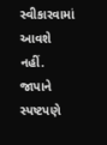સ્વીકારવામાં આવશે નહીં. જાપાને સ્પષ્ટપણે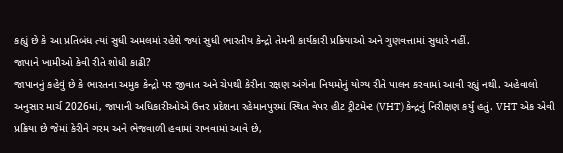કહ્યું છે કે આ પ્રતિબંધ ત્યાં સુધી અમલમાં રહેશે જ્યાં સુધી ભારતીય કેન્દ્રો તેમની કાર્યકારી પ્રક્રિયાઓ અને ગુણવત્તામાં સુધારે નહીં.
જાપાને ખામીઓ કેવી રીતે શોધી કાઢી?
જાપાનનું કહેવું છે કે ભારતના અમુક કેન્દ્રો પર જીવાત અને ચેપથી કેરીના રક્ષણ અંગેના નિયમોનું યોગ્ય રીતે પાલન કરવામાં આવી રહ્યું નથી. અહેવાલો અનુસાર માર્ચ 2026માં, જાપાની અધિકારીઓએ ઉત્તર પ્રદેશના રહેમાનપુરમાં સ્થિત વેપર હીટ ટ્રીટમેન્ટ (VHT) કેન્દ્રનું નિરીક્ષણ કર્યું હતું. VHT એક એવી પ્રક્રિયા છે જેમાં કેરીને ગરમ અને ભેજવાળી હવામાં રાખવામાં આવે છે,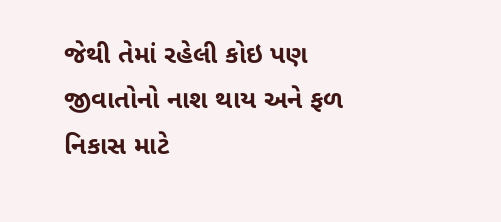જેથી તેમાં રહેલી કોઇ પણ જીવાતોનો નાશ થાય અને ફળ નિકાસ માટે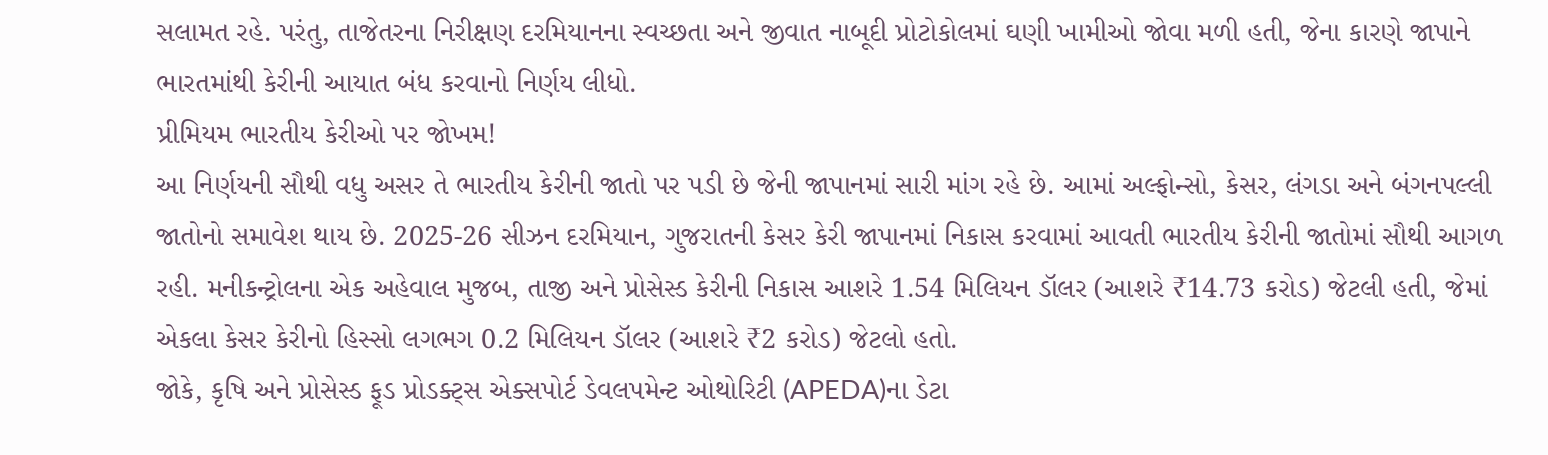સલામત રહે. પરંતુ, તાજેતરના નિરીક્ષણ દરમિયાનના સ્વચ્છતા અને જીવાત નાબૂદી પ્રોટોકોલમાં ઘણી ખામીઓ જોવા મળી હતી, જેના કારણે જાપાને ભારતમાંથી કેરીની આયાત બંધ કરવાનો નિર્ણય લીધો.
પ્રીમિયમ ભારતીય કેરીઓ પર જોખમ!
આ નિર્ણયની સૌથી વધુ અસર તે ભારતીય કેરીની જાતો પર પડી છે જેની જાપાનમાં સારી માંગ રહે છે. આમાં અલ્ફોન્સો, કેસર, લંગડા અને બંગનપલ્લી જાતોનો સમાવેશ થાય છે. 2025-26 સીઝન દરમિયાન, ગુજરાતની કેસર કેરી જાપાનમાં નિકાસ કરવામાં આવતી ભારતીય કેરીની જાતોમાં સૌથી આગળ રહી. મનીકન્ટ્રોલના એક અહેવાલ મુજબ, તાજી અને પ્રોસેસ્ડ કેરીની નિકાસ આશરે 1.54 મિલિયન ડૉલર (આશરે ₹14.73 કરોડ) જેટલી હતી, જેમાં એકલા કેસર કેરીનો હિસ્સો લગભગ 0.2 મિલિયન ડૉલર (આશરે ₹2 કરોડ) જેટલો હતો.
જોકે, કૃષિ અને પ્રોસેસ્ડ ફૂડ પ્રોડક્ટ્સ એક્સપોર્ટ ડેવલપમેન્ટ ઓથોરિટી (APEDA)ના ડેટા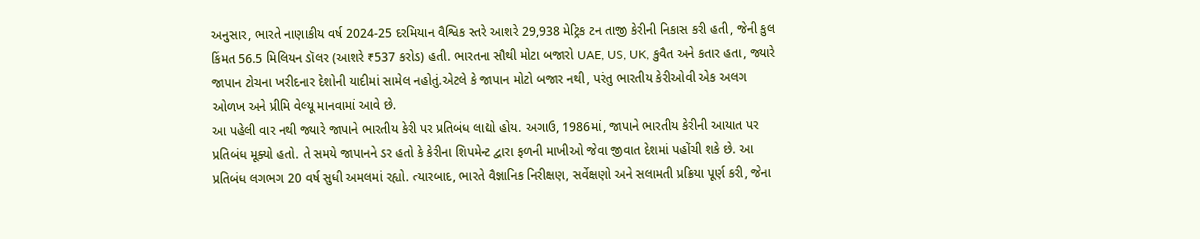અનુસાર, ભારતે નાણાકીય વર્ષ 2024-25 દરમિયાન વૈશ્વિક સ્તરે આશરે 29,938 મેટ્રિક ટન તાજી કેરીની નિકાસ કરી હતી, જેની કુલ કિંમત 56.5 મિલિયન ડૉલર (આશરે ₹537 કરોડ) હતી. ભારતના સૌથી મોટા બજારો UAE, US, UK, કુવૈત અને કતાર હતા, જ્યારે જાપાન ટોચના ખરીદનાર દેશોની યાદીમાં સામેલ નહોતું.એટલે કે જાપાન મોટો બજાર નથી, પરંતુ ભારતીય કેરીઓવી એક અલગ ઓળખ અને પ્રીમિ વેલ્યૂ માનવામાં આવે છે.
આ પહેલી વાર નથી જ્યારે જાપાને ભારતીય કેરી પર પ્રતિબંધ લાદ્યો હોય. અગાઉ, 1986માં, જાપાને ભારતીય કેરીની આયાત પર પ્રતિબંધ મૂક્યો હતો. તે સમયે જાપાનને ડર હતો કે કેરીના શિપમેન્ટ દ્વારા ફળની માખીઓ જેવા જીવાત દેશમાં પહોંચી શકે છે. આ પ્રતિબંધ લગભગ 20 વર્ષ સુધી અમલમાં રહ્યો. ત્યારબાદ, ભારતે વૈજ્ઞાનિક નિરીક્ષણ, સર્વેક્ષણો અને સલામતી પ્રક્રિયા પૂર્ણ કરી, જેના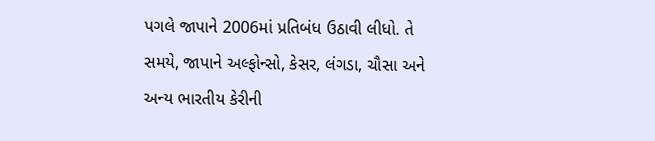પગલે જાપાને 2006માં પ્રતિબંધ ઉઠાવી લીધો. તે સમયે, જાપાને અલ્ફોન્સો, કેસર, લંગડા, ચૌસા અને અન્ય ભારતીય કેરીની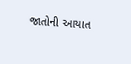જાતોની આયાત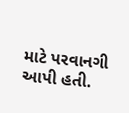માટે પરવાનગી આપી હતી.